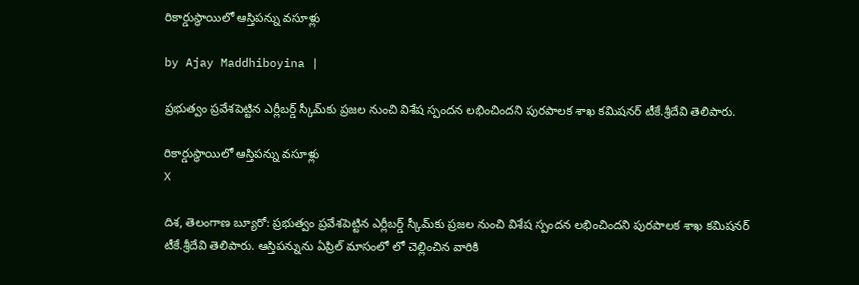రికార్డుస్థాయిలో ఆస్తిపన్ను వసూళ్లు

by Ajay Maddhiboyina |

ప్రభుత్వం ప్రవేశపెట్టిన ఎర్లీబర్డ్ స్కీమ్‌కు ప్రజల నుంచి విశేష స్పందన లభించిందని పురపాలక శాఖ కమిషనర్ టీకే.శ్రీదేవి తెలిపారు.

రికార్డుస్థాయిలో ఆస్తిపన్ను వసూళ్లు
X

దిశ, తెలంగాణ బ్యూరో: ప్రభుత్వం ప్రవేశపెట్టిన ఎర్లీబర్డ్ స్కీమ్‌కు ప్రజల నుంచి విశేష స్పందన లభించిందని పురపాలక శాఖ కమిషనర్ టీకే.శ్రీదేవి తెలిపారు. ఆస్తిపన్నును ఏప్రిల్ మాసంలో లో చెల్లించిన వారికి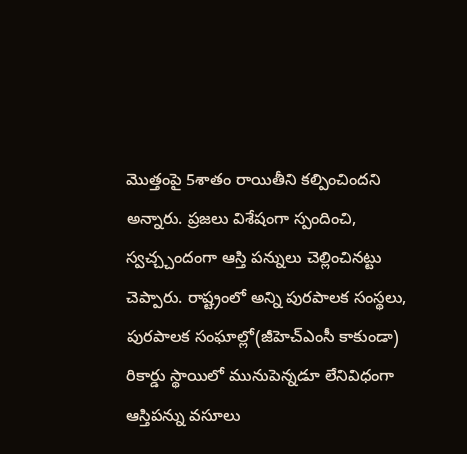మొత్తంపై 5శాతం రాయితీని కల్పించిందని అన్నారు. ప్రజలు విశేషంగా స్పందించి, స్వచ్చ్చందంగా ఆస్తి పన్నులు చెల్లించినట్టు చెప్పారు. రాష్ట్రంలో అన్ని పురపాలక సంస్థలు, పురపాలక సంఘాల్లో(జీహెచ్ఎంసీ కాకుండా) రికార్డు స్థాయిలో మునుపెన్నడూ లేనివిధంగా ఆస్తిపన్ను వసూలు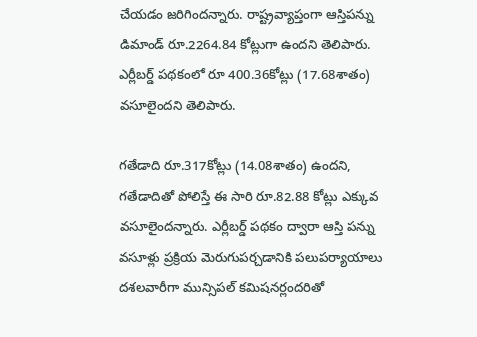చేయడం జరిగిందన్నారు. రాష్ట్రవ్యాప్తంగా ఆస్తిపన్ను డిమాండ్ రూ.2264.84 కోట్లుగా ఉందని తెలిపారు. ఎర్లీబర్డ్ పథకంలో రూ 400.36కోట్లు (17.68శాతం) వసూలైందని తెలిపారు.

గతేడాది రూ.317కోట్లు (14.08శాతం) ఉందని, గతేడాదితో పోలిస్తే ఈ సారి రూ.82.88 కోట్లు ఎక్కువ వసూలైందన్నారు. ఎర్లీబర్డ్ పథకం ద్వారా ఆస్తి పన్ను వసూళ్లు ప్రక్రియ మెరుగుపర్చడానికి పలుపర్యాయాలు దశలవారీగా మున్సిపల్ కమిషనర్లందరితో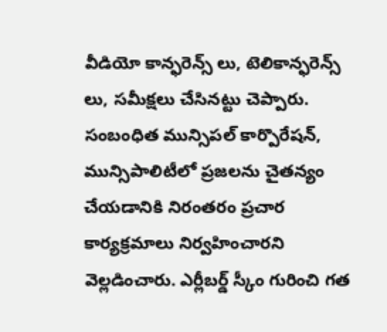వీడియో కాన్ఫరెన్స్ లు, టెలికాన్ఫరెన్స్ లు, సమీక్షలు చేసినట్టు చెప్పారు. సంబంధిత మున్సిపల్ కార్పొరేషన్, మున్సిపాలిటీలో ప్రజలను చైతన్యం చేయడానికి నిరంతరం ప్రచార కార్యక్రమాలు నిర్వహించారని వెల్లడించారు. ఎర్లీబర్డ్ స్కీం గురించి గత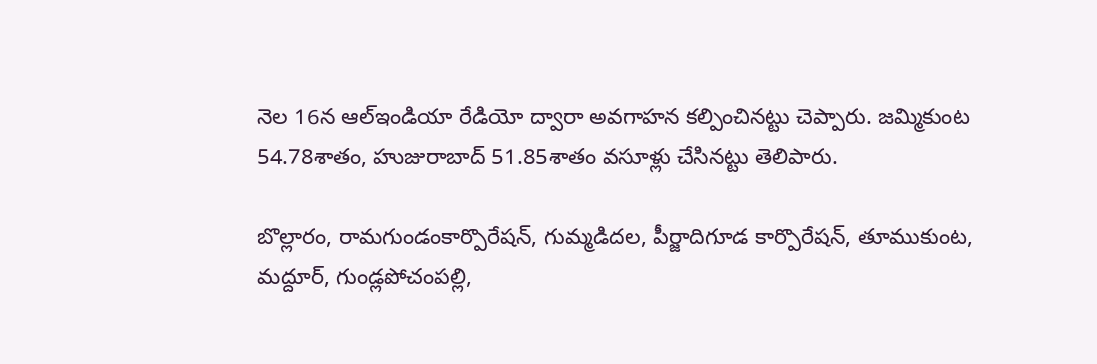నెల 16న ఆల్ఇండియా రేడియో ద్వారా అవగాహన కల్పించినట్టు చెప్పారు. జమ్మికుంట 54.78శాతం, హుజురాబాద్ 51.85శాతం వసూళ్లు చేసినట్టు తెలిపారు.

బొల్లారం, రామగుండంకార్పొరేషన్, గుమ్మడిదల, పీర్జాదిగూడ కార్పొరేషన్, తూముకుంట, మద్దూర్, గుండ్లపోచంపల్లి,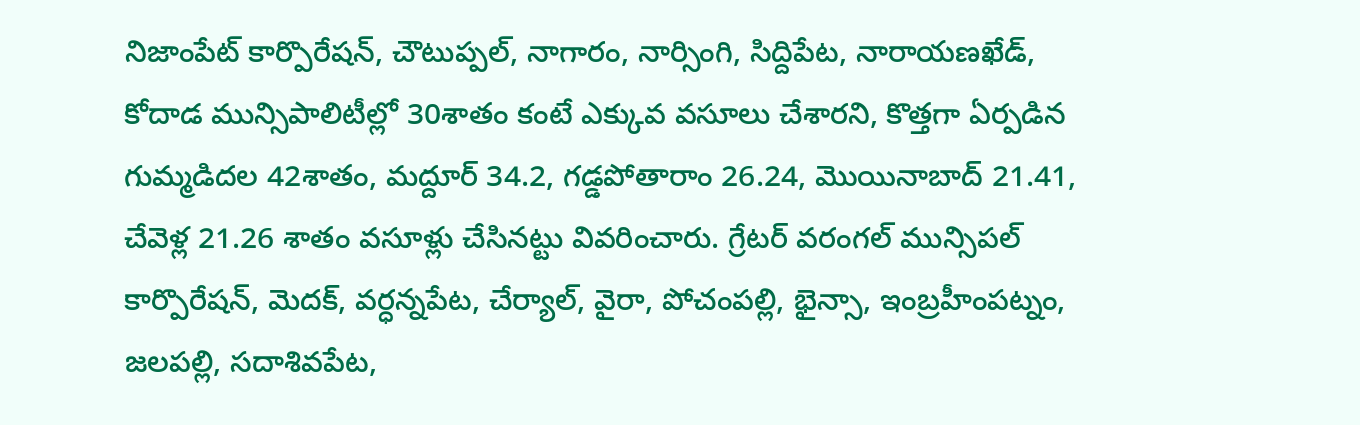నిజాంపేట్ కార్పొరేషన్, చౌటుప్పల్, నాగారం, నార్సింగి, సిద్దిపేట, నారాయణఖేడ్, కోదాడ మున్సిపాలిటీల్లో 30శాతం కంటే ఎక్కువ వసూలు చేశారని, కొత్తగా ఏర్పడిన గుమ్మడిదల 42శాతం, మద్దూర్ 34.2, గడ్డపోతారాం 26.24, మొయినాబాద్ 21.41, చేవెళ్ల 21.26 శాతం వసూళ్లు చేసినట్టు వివరించారు. గ్రేటర్ వరంగల్ మున్సిపల్ కార్పొరేషన్, మెదక్, వర్ధన్నపేట, చేర్యాల్, వైరా, పోచంపల్లి, భైన్సా, ఇంబ్రహీంపట్నం, జలపల్లి, సదాశివపేట,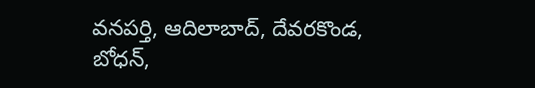వనపర్తి, ఆదిలాబాద్, దేవరకొండ, బోధన్,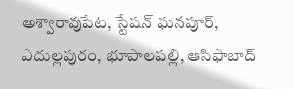అశ్వారావుపేట, స్టేషన్ ఘనపూర్, ఎదుల్లపురం, భూపాలపల్లి, ఆసిఫాబాద్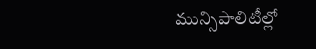మున్సిపాలిటీల్లో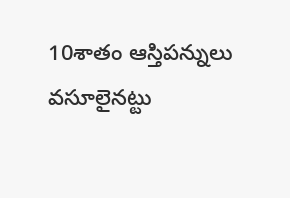10శాతం ఆస్తిపన్నులు వసూలైనట్టు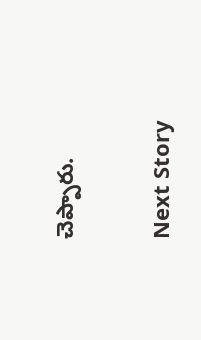చెప్పారు.

Next Story